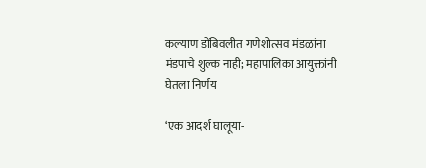कल्याण डोंबिवलीत गणेशोत्सव मंडळांना मंडपाचे शुल्क नाही; महापालिका आयुक्तांनी घेतला निर्णय

‘एक आदर्श घालूया-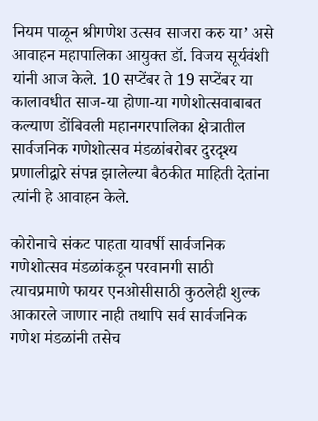नियम पाळून श्रीगणेश उत्सव साजरा करु या’ असे आवाहन महापालिका आयुक्त डॉ. विजय सूर्यवंशी यांनी आज केले. 10 सप्टेंबर ते 19 सप्‍टेंबर या कालावधीत साज-या होणा-या गणेशोत्‍सवाबाबत कल्‍याण डोंबिवली महानगरपालिका क्षेत्रातील सार्वजनिक गणेशोत्सव मंडळांबरोबर दुरदृश्य प्रणालीद्वारे संपन्न झालेल्या बैठकीत माहिती देतांना त्यांनी हे आवाहन केले.

कोरोनाचे संकट पाहता यावर्षी सार्वजनिक गणेशोत्सव मंडळांकडून परवानगी साठी त्याचप्रमाणे फायर एनओसीसाठी कुठलेही शुल्क आकारले जाणार नाही तथापि सर्व सार्वजनिक गणेश मंडळांनी तसेच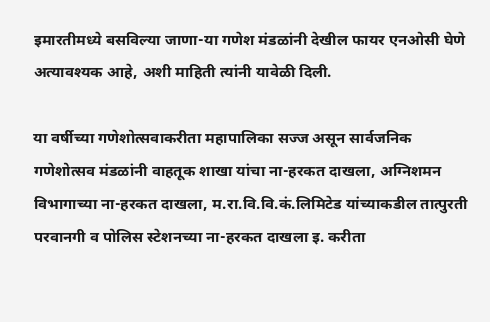इमारतीमध्ये बसविल्या जाणा-या गणेश मंडळांनी देखील फायर एनओसी घेणे अत्यावश्यक आहे, अशी माहिती त्यांनी यावेळी दिली.

या वर्षीच्या गणेशोत्सवाकरीता महापालिका सज्ज असून सार्वजनिक गणेशोत्सव मंडळांनी वाहतूक शाखा यांचा ना-हरकत दाखला, अग्निशमन विभागाच्या ना-हरकत दाखला, म.रा.वि.वि.कं.लिमिटेड यांच्याकडील तात्पुरती परवानगी व पोलिस स्टेशनच्या ना-हरकत दाखला इ. करीता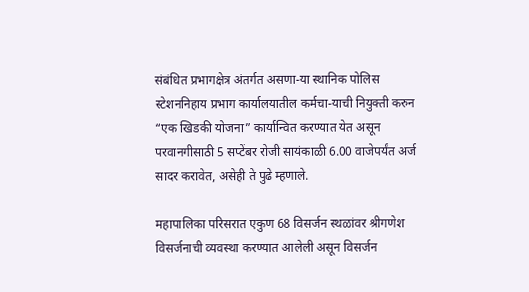संबंधित प्रभागक्षेत्र अंतर्गत असणा-या स्थानिक पोलिस स्टेशननिहाय प्रभाग कार्यालयातील कर्मचा-याची नियुक्ती करुन “एक खिडकी योजना” कार्यान्वित करण्यात येत असून परवानगीसाठी 5 सप्टेंबर रोजी सायंकाळी 6.00 वाजेपर्यंत अर्ज सादर करावेत, असेही ते पुढे म्हणाले.

महापालिका परिसरात एकुण 68 विसर्जन स्थळांवर श्रीगणेश विसर्जनाची व्यवस्था करण्यात आलेली असून विसर्जन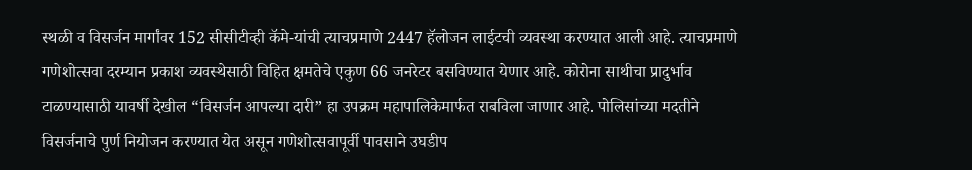स्थळी व विसर्जन मार्गांवर 152 सीसीटीव्ही कॅमे-यांची त्याचप्रमाणे 2447 हॅलोजन लाईटची व्यवस्था करण्यात आली आहे. त्याचप्रमाणे गणेशोत्सवा दरम्यान प्रकाश व्यवस्थेसाठी विहित क्षमतेचे एकुण 66 जनरेटर बसविण्यात येणार आहे. कोरोना साथीचा प्रादुर्भाव टाळण्यासाठी यावर्षी देखील “विसर्जन आपल्या दारी” हा उपक्रम महापालिकेमार्फत राबविला जाणार आहे. पोलिसांच्या मदतीने विसर्जनाचे पुर्ण नियोजन करण्यात येत असून गणेशोत्सवापूर्वी पावसाने उघ‍डीप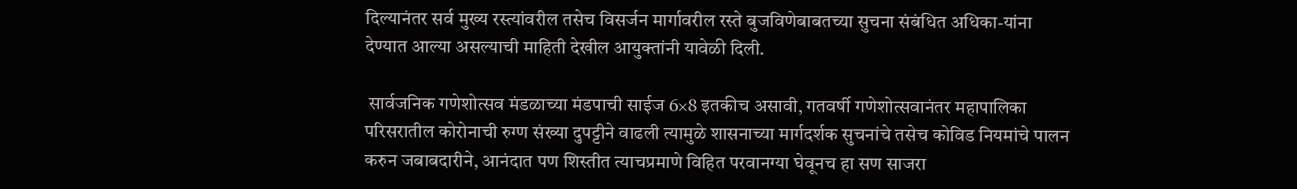दिल्यानंतर सर्व मुख्य रस्त्यांवरील तसेच विसर्जन मार्गावरील रस्ते बुजविणेबाबतच्या सुचना संबंधित अधिका-यांना देण्यात आल्या असल्याची माहिती देखील आयुक्तांनी यावेळी दिली.

 सार्वजनिक गणेशोत्सव मंडळाच्या मंडपाची साईज 6×8 इतकीच असावी, गतवर्षी गणेशोत्सवानंतर महापालिका परिसरातील कोरोनाची रुग्ण संख्या दुपट्टीने वाढली त्यामुळे शासनाच्या मार्गदर्शक सुचनांचे तसेच कोविड नियमांचे पालन करुन जबाबदारीने, आनंदात पण शिस्तीत त्याचप्रमाणे विहित परवानग्या घेवूनच हा सण साजरा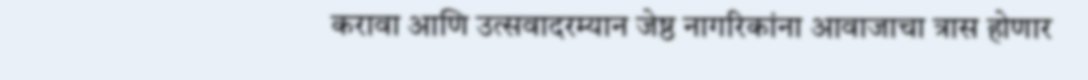करावा आणि उत्सवादरम्यान जेष्ठ नागरिकांना आवाजाचा त्रास होणार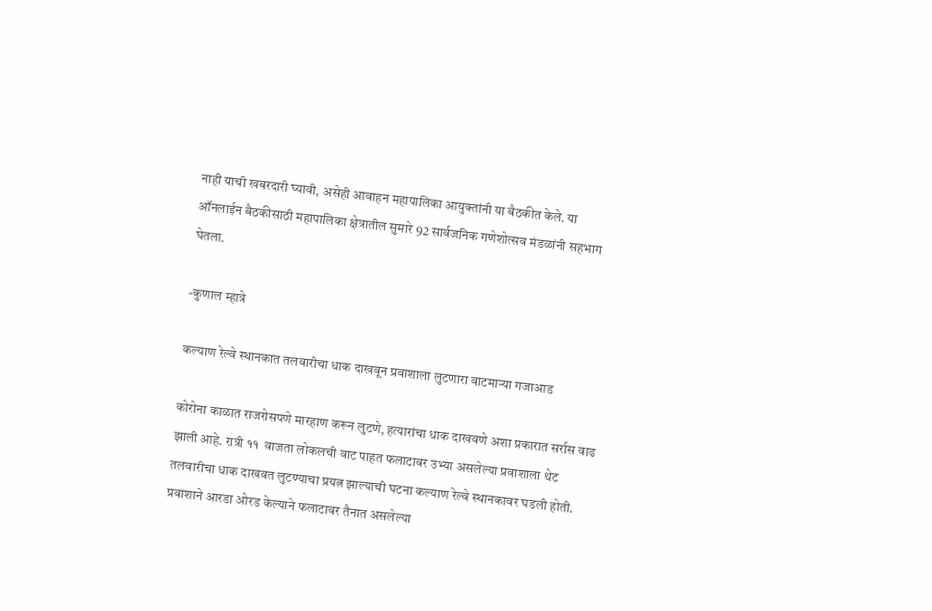नाही याची खबरदारी घ्यावी, असेही आवाहन महापालिका आयुक्तांनी या बैठकीत केले. या ऑनलाईन बैठकीसाठी महापालिका क्षेत्रातील सुमारे 92 सार्वजनिक गणेशोत्सव मंडळांनी सहभाग घेतला.

-कुणाल म्हात्रे

कल्याण रेल्वे स्थानकात तलवारीचा धाक दाखवून प्रवाशाला लुटणारा वाटमाऱ्या गजाआड

कोरोना काळात राजरोसपणे मारहाण करून लुटणे, हत्यारांचा धाक दाखवणे अशा प्रकारात सर्रास वाढ झाली आहे. रात्री ११  वाजता लोकलची वाट पाहत फलाटावर उभ्या असलेल्या प्रवाशाला थेट तलवारीचा धाक दाखवत लुटण्याचा प्रयत्न झाल्याची घटना कल्याण रेल्वे स्थानकावर घडली होती. प्रवाशाने आरडा ओरड केल्याने फलाटावर तैनात असलेल्या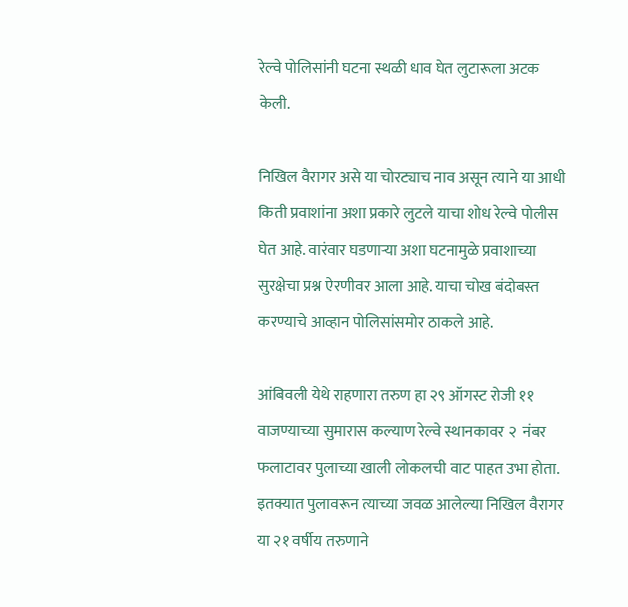रेल्वे पोलिसांनी घटना स्थळी धाव घेत लुटारूला अटक केली.

निखिल वैरागर असे या चोरट्याच नाव असून त्याने या आधी किती प्रवाशांना अशा प्रकारे लुटले याचा शोध रेल्वे पोलीस घेत आहे. वारंवार घडणाऱ्या अशा घटनामुळे प्रवाशाच्या सुरक्षेचा प्रश्न ऐरणीवर आला आहे. याचा चोख बंदोबस्त करण्याचे आव्हान पोलिसांसमोर ठाकले आहे.

आंबिवली येथे राहणारा तरुण हा २९ ऑगस्ट रोजी ११ वाजण्याच्या सुमारास कल्याण रेल्वे स्थानकावर २  नंबर फलाटावर पुलाच्या खाली लोकलची वाट पाहत उभा होता. इतक्यात पुलावरून त्याच्या जवळ आलेल्या निखिल वैरागर या २१ वर्षीय तरुणाने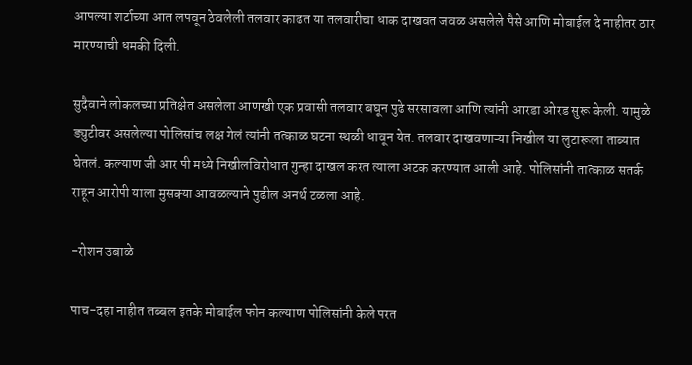आपल्या शर्टाच्या आत लपवून ठेवलेली तलवार काढत या तलवारीचा धाक दाखवत जवळ असलेले पैसे आणि मोबाईल दे नाहीतर ठार मारण्याची धमकी दिली.

सुदैवाने लोकलच्या प्रतिक्षेत असलेला आणखी एक प्रवासी तलवार बघून पुढे सरसावला आणि त्यांनी आरडा ओरड सुरू केली. यामुळे ड्युटीवर असलेल्या पोलिसांच लक्ष गेलं त्यांनी तत्काळ घटना स्थळी धावून येत. तलवार दाखवणाऱ्या निखील या लुटारूला ताब्यात घेतलं. कल्याण जी आर पी मध्ये निखीलविरोधात गुन्हा दाखल करत त्याला अटक करण्यात आली आहे. पोलिसांनी तात्काळ सतर्क राहून आरोपी याला मुसक्या आवळल्याने पुढील अनर्थ टळला आहे.

-रोशन उबाळे

पाच-दहा नाहीत तब्बल इतके मोबाईल फोन कल्याण पोलिसांनी केले परत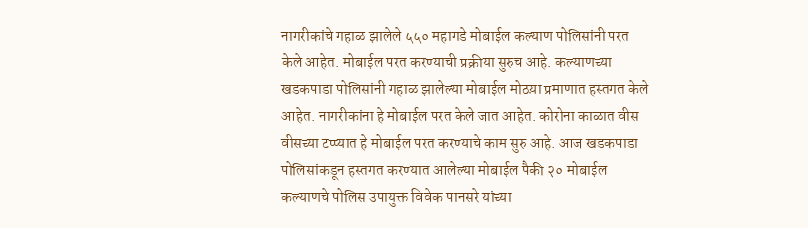नागरीकांचे गहाळ झालेले ५५० महागडे मोबाईल कल्याण पोलिसांनी परत केले आहेत. मोबाईल परत करण्याची प्रक्रीया सुरुच आहे. कल्याणच्या खडकपाडा पोलिसांनी गहाळ झालेल्या मोबाईल मोठय़ा प्रमाणात हस्तगत केले आहेत. नागरीकांना हे मोबाईल परत केले जात आहेत. कोरोना काळात वीस वीसच्या टप्प्यात हे मोबाईल परत करण्याचे काम सुरु आहे. आज खडकपाडा पोलिसांकडून हस्तगत करण्यात आलेल्या मोबाईल पैकी २० मोबाईल कल्याणचे पोलिस उपायुक्त विवेक पानसरे यांच्या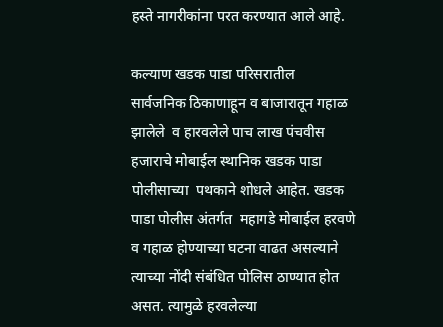हस्ते नागरीकांना परत करण्यात आले आहे.

कल्याण खडक पाडा परिसरातील  सार्वजनिक ठिकाणाहून व बाजारातून गहाळ झालेले  व हारवलेले पाच लाख पंचवीस हजाराचे मोबाईल स्थानिक खडक पाडा पोलीसाच्या  पथकाने शोधले आहेत. खडक पाडा पोलीस अंतर्गत  महागडे मोबाईल हरवणे व गहाळ होण्याच्या घटना वाढत असल्याने त्याच्या नोंदी संबंधित पोलिस ठाण्यात होत असत. त्यामुळे हरवलेल्या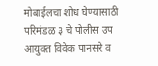मोबाईलचा शोध घेण्यासाठी परिमंडळ ३ चे पोलीस उप आयुक्त विवेक पानसरे व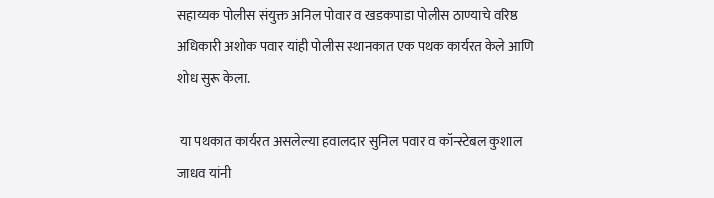सहाय्यक पोलीस संयुक्त अनिल पोवार व खडकपाडा पोलीस ठाण्याचे वरिष्ठ अधिकारी अशोक पवार यांही पोलीस स्थानकात एक पथक कार्यरत केले आणि शोध सुरू केला.

 या पथकात कार्यरत असलेल्या हवालदार सुनिल पवार व कॉन्स्टेबल कुशाल जाधव यांनी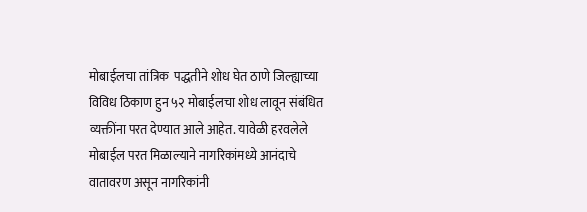मोबाईलचा तांत्रिक  पद्धतीने शोध घेत ठाणे जिल्ह्याच्या विविध ठिकाण हुन ५२ मोबाईलचा शोध लावून संबंधित व्यक्तींना परत देण्यात आले आहेत. यावेळी हरवलेले मोबाईल परत मिळाल्याने नागरिकांमध्ये आनंदाचे वातावरण असून नागरिकांनी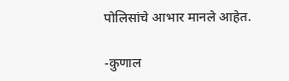पोलिसांचे आभार मानले आहेत.

-कुणाल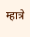म्हात्रे